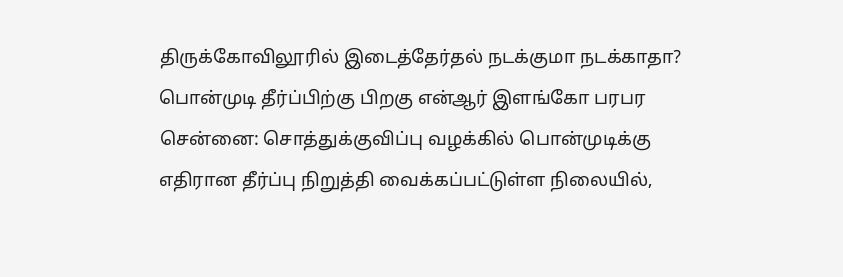திருக்கோவிலூரில் இடைத்தேர்தல் நடக்குமா நடக்காதா? பொன்முடி தீர்ப்பிற்கு பிறகு என்ஆர் இளங்கோ பரபர
சென்னை: சொத்துக்குவிப்பு வழக்கில் பொன்முடிக்கு எதிரான தீர்ப்பு நிறுத்தி வைக்கப்பட்டுள்ள நிலையில்,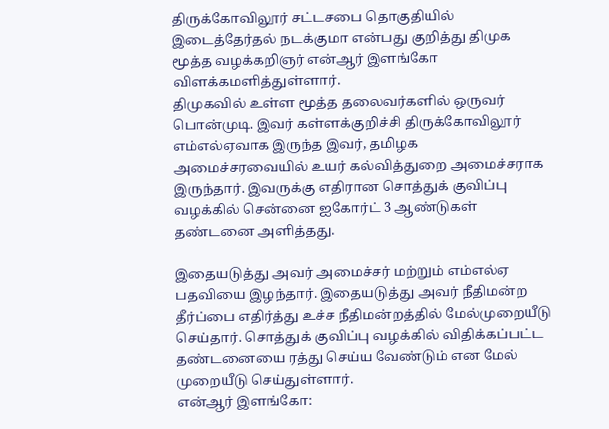திருக்கோவிலூர் சட்டசபை தொகுதியில் இடைத்தேர்தல் நடக்குமா என்பது குறித்து திமுக மூத்த வழக்கறிஞர் என்ஆர் இளங்கோ விளக்கமளித்துள்ளார்.
திமுகவில் உள்ள மூத்த தலைவர்களில் ஒருவர் பொன்முடி. இவர் கள்ளக்குறிச்சி திருக்கோவிலூர் எம்எல்ஏவாக இருந்த இவர், தமிழக அமைச்சரவையில் உயர் கல்வித்துறை அமைச்சராக இருந்தார். இவருக்கு எதிரான சொத்துக் குவிப்பு வழக்கில் சென்னை ஐகோர்ட் 3 ஆண்டுகள் தண்டனை அளித்தது.

இதையடுத்து அவர் அமைச்சர் மற்றும் எம்எல்ஏ பதவியை இழந்தார். இதையடுத்து அவர் நீதிமன்ற தீர்ப்பை எதிர்த்து உச்ச நீதிமன்றத்தில் மேல்முறையீடு செய்தார். சொத்துக் குவிப்பு வழக்கில் விதிக்கப்பட்ட தண்டனையை ரத்து செய்ய வேண்டும் என மேல் முறையீடு செய்துள்ளார்.
என்ஆர் இளங்கோ: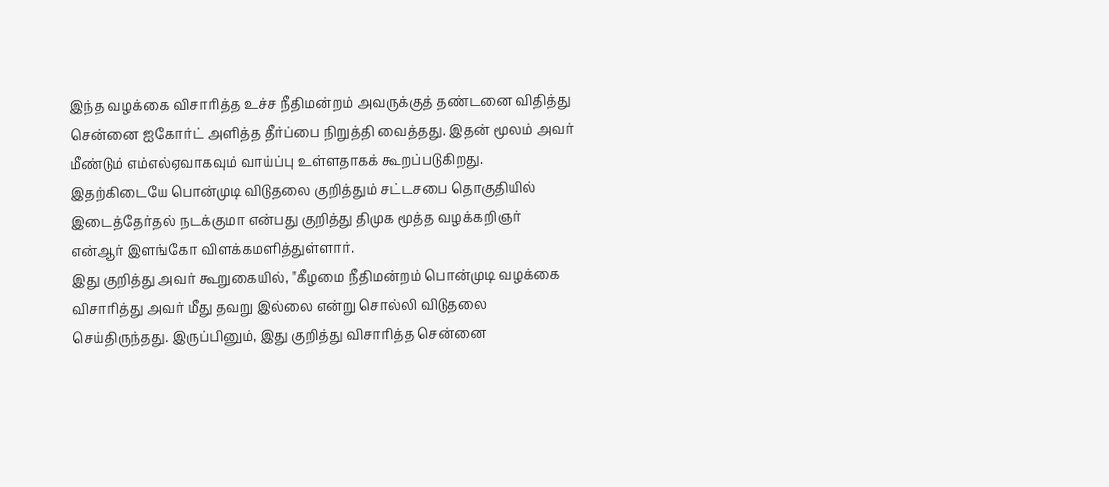இந்த வழக்கை விசாரித்த உச்ச நீதிமன்றம் அவருக்குத் தண்டனை விதித்து சென்னை ஐகோர்ட் அளித்த தீர்ப்பை நிறுத்தி வைத்தது. இதன் மூலம் அவர் மீண்டும் எம்எல்ஏவாகவும் வாய்ப்பு உள்ளதாகக் கூறப்படுகிறது. இதற்கிடையே பொன்முடி விடுதலை குறித்தும் சட்டசபை தொகுதியில் இடைத்தேர்தல் நடக்குமா என்பது குறித்து திமுக மூத்த வழக்கறிஞர் என்ஆர் இளங்கோ விளக்கமளித்துள்ளார்.
இது குறித்து அவர் கூறுகையில், "கீழமை நீதிமன்றம் பொன்முடி வழக்கை விசாரித்து அவர் மீது தவறு இல்லை என்று சொல்லி விடுதலை செய்திருந்தது. இருப்பினும், இது குறித்து விசாரித்த சென்னை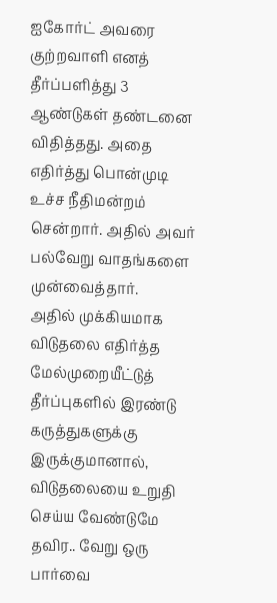ஐகோர்ட் அவரை குற்றவாளி எனத் தீர்ப்பளித்து 3 ஆண்டுகள் தண்டனை விதித்தது. அதை எதிர்த்து பொன்முடி உச்ச நீதிமன்றம் சென்றார். அதில் அவர் பல்வேறு வாதங்களை முன்வைத்தார்.
அதில் முக்கியமாக விடுதலை எதிர்த்த மேல்முறையீட்டுத் தீர்ப்புகளில் இரண்டு கருத்துகளுக்கு இருக்குமானால், விடுதலையை உறுதி செய்ய வேண்டுமே தவிர.. வேறு ஒரு பார்வை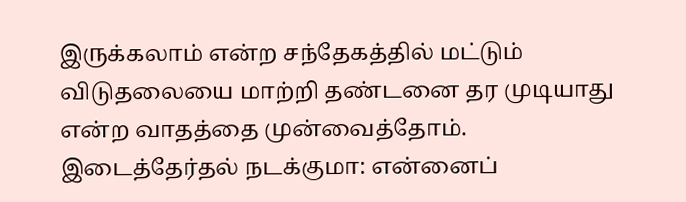இருக்கலாம் என்ற சந்தேகத்தில் மட்டும் விடுதலையை மாற்றி தண்டனை தர முடியாது என்ற வாதத்தை முன்வைத்தோம்.
இடைத்தேர்தல் நடக்குமா: என்னைப்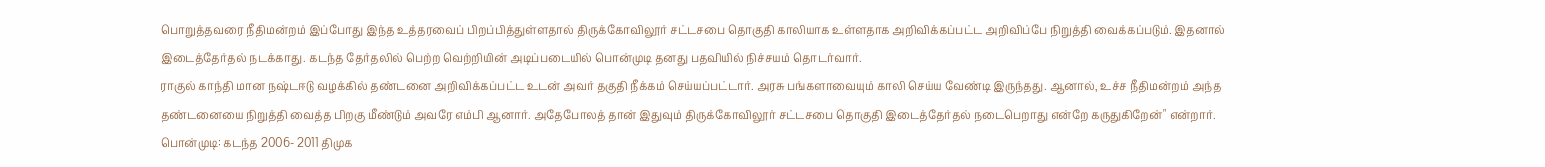பொறுத்தவரை நீதிமன்றம் இப்போது இந்த உத்தரவைப் பிறப்பித்துள்ளதால் திருக்கோவிலூர் சட்டசபை தொகுதி காலியாக உள்ளதாக அறிவிக்கப்பட்ட அறிவிப்பே நிறுத்தி வைக்கப்படும். இதனால் இடைத்தேர்தல் நடக்காது. கடந்த தேர்தலில் பெற்ற வெற்றியின் அடிப்படையில் பொன்முடி தனது பதவியில் நிச்சயம் தொடர்வார்.
ராகுல் காந்தி மான நஷ்டஈடு வழக்கில் தண்டனை அறிவிக்கப்பட்ட உடன் அவர் தகுதி நீக்கம் செய்யப்பட்டார். அரசு பங்களாவையும் காலி செய்ய வேண்டி இருந்தது. ஆனால், உச்ச நீதிமன்றம் அந்த தண்டனையை நிறுத்தி வைத்த பிறகு மீண்டும் அவரே எம்பி ஆனார். அதேபோலத் தான் இதுவும் திருக்கோவிலூர் சட்டசபை தொகுதி இடைத்தேர்தல் நடைபெறாது என்றே கருதுகிறேன்" என்றார்.
பொன்முடி: கடந்த 2006- 2011 திமுக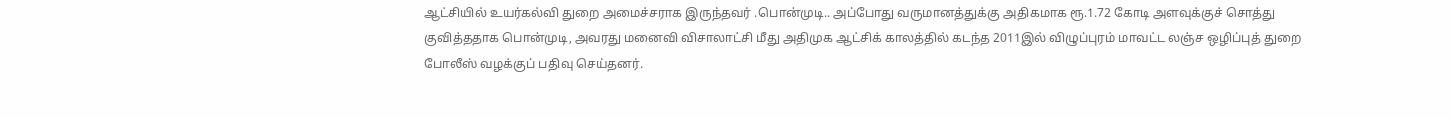ஆட்சியில் உயர்கல்வி துறை அமைச்சராக இருந்தவர் .பொன்முடி.. அப்போது வருமானத்துக்கு அதிகமாக ரூ.1.72 கோடி அளவுக்குச் சொத்து குவித்ததாக பொன்முடி, அவரது மனைவி விசாலாட்சி மீது அதிமுக ஆட்சிக் காலத்தில் கடந்த 2011இல் விழுப்புரம் மாவட்ட லஞ்ச ஒழிப்புத் துறை போலீஸ் வழக்குப் பதிவு செய்தனர்.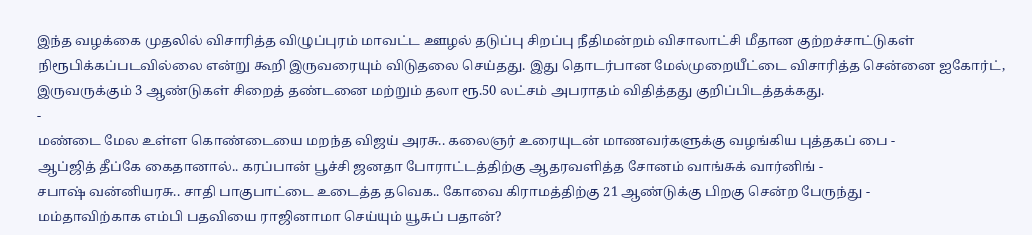இந்த வழக்கை முதலில் விசாரித்த விழுப்புரம் மாவட்ட ஊழல் தடுப்பு சிறப்பு நீதிமன்றம் விசாலாட்சி மீதான குற்றச்சாட்டுகள் நிரூபிக்கப்படவில்லை என்று கூறி இருவரையும் விடுதலை செய்தது. இது தொடர்பான மேல்முறையீட்டை விசாரித்த சென்னை ஐகோர்ட், இருவருக்கும் 3 ஆண்டுகள் சிறைத் தண்டனை மற்றும் தலா ரூ.50 லட்சம் அபராதம் விதித்தது குறிப்பிடத்தக்கது.
-
மண்டை மேல உள்ள கொண்டையை மறந்த விஜய் அரசு.. கலைஞர் உரையுடன் மாணவர்களுக்கு வழங்கிய புத்தகப் பை -
ஆப்ஜித் தீப்கே கைதானால்.. கரப்பான் பூச்சி ஜனதா போராட்டத்திற்கு ஆதரவளித்த சோனம் வாங்சுக் வார்னிங் -
சபாஷ் வன்னியரசு.. சாதி பாகுபாட்டை உடைத்த தவெக.. கோவை கிராமத்திற்கு 21 ஆண்டுக்கு பிறகு சென்ற பேருந்து -
மம்தாவிற்காக எம்பி பதவியை ராஜினாமா செய்யும் யூசுப் பதான்?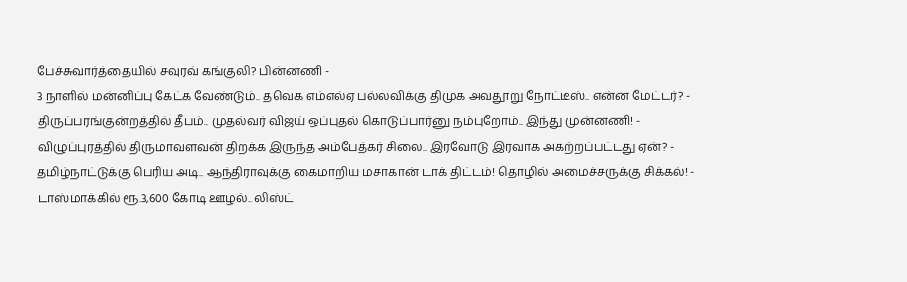பேச்சுவார்த்தையில் சவுரவ் கங்குலி? பின்னணி -
3 நாளில் மன்னிப்பு கேட்க வேண்டும்.. தவெக எம்எல்ஏ பல்லவிக்கு திமுக அவதூறு நோட்டீஸ்.. என்ன மேட்டர்? -
திருப்பரங்குன்றத்தில் தீபம்.. முதல்வர் விஜய் ஒப்புதல் கொடுப்பார்னு நம்புறோம்.. இந்து முன்னணி! -
விழுப்புரத்தில் திருமாவளவன் திறக்க இருந்த அம்பேத்கர் சிலை.. இரவோடு இரவாக அகற்றப்பட்டது ஏன்? -
தமிழ்நாட்டுக்கு பெரிய அடி.. ஆந்திராவுக்கு கைமாறிய மசாகான் டாக் திட்டம்! தொழில் அமைச்சருக்கு சிக்கல்! -
டாஸ்மாக்கில் ரூ.3,600 கோடி ஊழல்.. லிஸ்ட்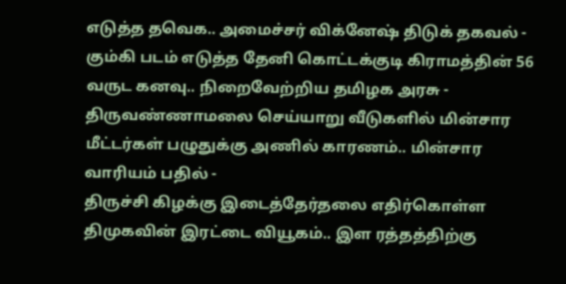எடுத்த தவெக.. அமைச்சர் விக்னேஷ் திடுக் தகவல் -
கும்கி படம் எடுத்த தேனி கொட்டக்குடி கிராமத்தின் 56 வருட கனவு.. நிறைவேற்றிய தமிழக அரசு -
திருவண்ணாமலை செய்யாறு வீடுகளில் மின்சார மீட்டர்கள் பழுதுக்கு அணில் காரணம்.. மின்சார வாரியம் பதில் -
திருச்சி கிழக்கு இடைத்தேர்தலை எதிர்கொள்ள திமுகவின் இரட்டை வியூகம்.. இள ரத்தத்திற்கு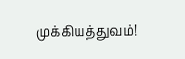முக்கியத்துவம்!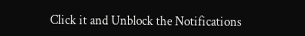Click it and Unblock the Notifications